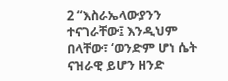2 “እስራኤላውያንን ተናገራቸው፤ እንዲህም በላቸው፣ ‘ወንድም ሆነ ሴት ናዝራዊ ይሆን ዘንድ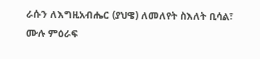ራሱን ለእግዚአብሔር (ያህዌ) ለመለየት ስእለት ቢሳል፣
ሙሉ ምዕራፍ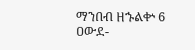ማንበብ ዘኁልቍ 6
ዐውደ-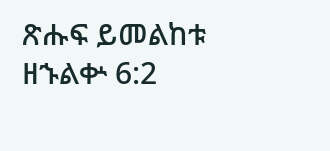ጽሑፍ ይመልከቱ ዘኁልቍ 6:2